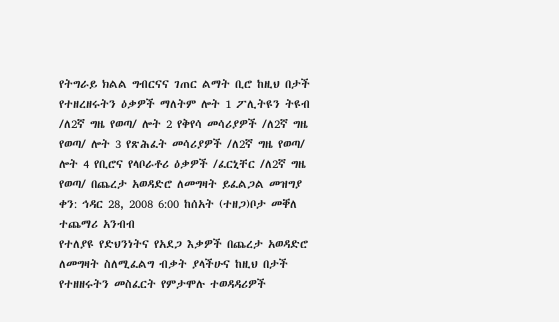የትግራይ ክልል ግብርናና ገጠር ልማት ቢሮ ከዚህ በታች የተዘረዘሩትን ዕቃዎች ማለትም ሎት 1 ፖሊትዩን ትዩብ /ለ2ኛ ግዜ የወጣ/ ሎት 2 የቅየሳ መሳሪያዎች /ለ2ኛ ግዜ የወጣ/ ሎት 3 የጽሕፈት መሳሪያዎች /ለ2ኛ ግዜ የወጣ/ ሎት 4 የቢሮና የላቦራቶሪ ዕቃዎች /ፈርኒቸር /ለ2ኛ ግዜ የወጣ/ በጨረታ አወዳድሮ ለመግዛት ይፈልጋል መዝግያ ቀን: ኅዳር 28, 2008 6:00 ከሰአት (ተዘጋ)ቦታ መቐለ ተጨማሪ አንብብ
የተለያዩ የድህንነትና የአደጋ እቃዎች በጨረታ አወዳድሮ ለመግዛት ስለሚፈልግ ብቃት ያላችሁና ከዚህ በታች የተዘዘሩትን መስፈርት የምታሞሉ ተወዳዳሪዎች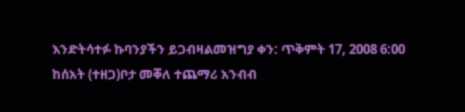እንድትሳተፉ ኩባንያችን ይጋብዛልመዝግያ ቀን: ጥቅምት 17, 2008 6:00 ከሰአት (ተዘጋ)ቦታ መቐለ ተጨማሪ አንብብ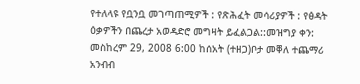የተለላዩ የቧንቧ መገጣጠሚዎች : የጽሕፈት መሳሪያዎች : የፅዳት ዕቃዎችን በጨረታ አወዳድሮ መግዛት ይፈልጋል::መዝግያ ቀን: መስከረም 29, 2008 6:00 ከሰአት (ተዘጋ)ቦታ መቐለ ተጨማሪ አንብብ